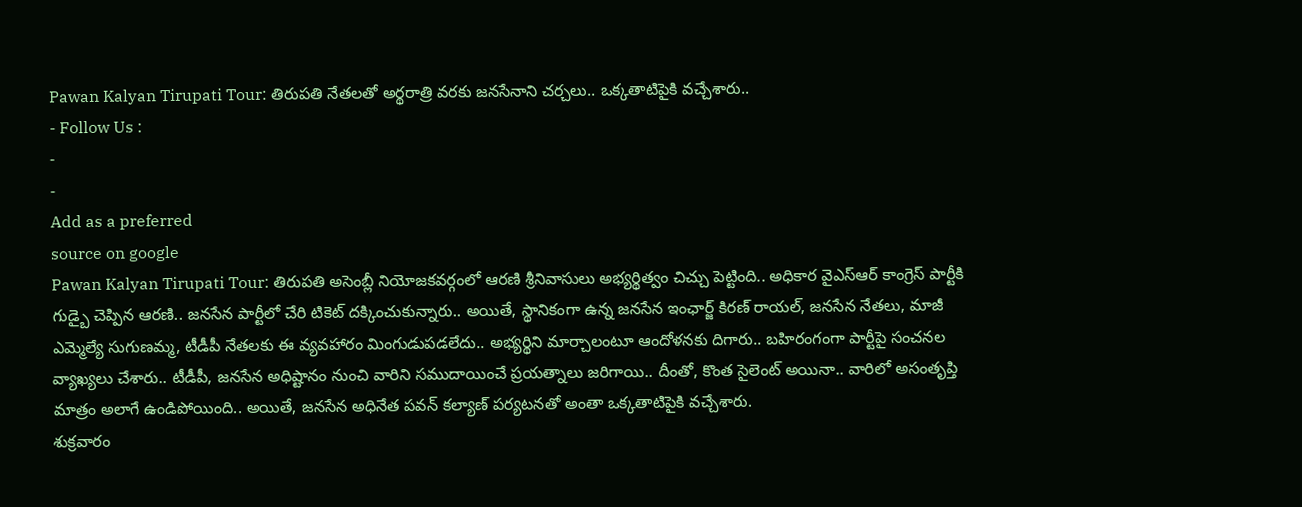Pawan Kalyan Tirupati Tour: తిరుపతి నేతలతో అర్థరాత్రి వరకు జనసేనాని చర్చలు.. ఒక్కతాటిపైకి వచ్చేశారు..
- Follow Us :
-
-
Add as a preferred
source on google
Pawan Kalyan Tirupati Tour: తిరుపతి అసెంబ్లీ నియోజకవర్గంలో ఆరణి శ్రీనివాసులు అభ్యర్థిత్వం చిచ్చు పెట్టింది.. అధికార వైఎస్ఆర్ కాంగ్రెస్ పార్టీకి గుడ్బై చెప్పిన ఆరణి.. జనసేన పార్టీలో చేరి టికెట్ దక్కించుకున్నారు.. అయితే, స్థానికంగా ఉన్న జనసేన ఇంఛార్జ్ కిరణ్ రాయల్, జనసేన నేతలు, మాజీ ఎమ్మెల్యే సుగుణమ్మ, టీడీపీ నేతలకు ఈ వ్యవహారం మింగుడుపడలేదు.. అభ్యర్థిని మార్చాలంటూ ఆందోళనకు దిగారు.. బహిరంగంగా పార్టీపై సంచనల వ్యాఖ్యలు చేశారు.. టీడీపీ, జనసేన అధిష్టానం నుంచి వారిని సముదాయించే ప్రయత్నాలు జరిగాయి.. దీంతో, కొంత సైలెంట్ అయినా.. వారిలో అసంతృప్తి మాత్రం అలాగే ఉండిపోయింది.. అయితే, జనసేన అధినేత పవన్ కల్యాణ్ పర్యటనతో అంతా ఒక్కతాటిపైకి వచ్చేశారు.
శుక్రవారం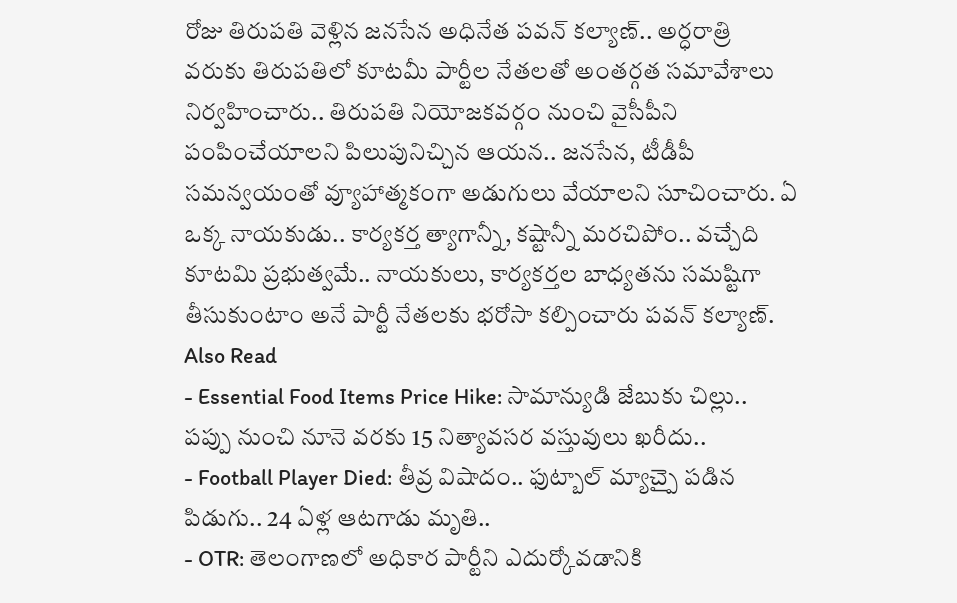రోజు తిరుపతి వెళ్లిన జనసేన అధినేత పవన్ కల్యాణ్.. అర్ధరాత్రి వరుకు తిరుపతిలో కూటమీ పార్టీల నేతలతో అంతర్గత సమావేశాలు నిర్వహించారు.. తిరుపతి నియోజకవర్గం నుంచి వైసీపీని పంపించేయాలని పిలుపునిచ్చిన ఆయన.. జనసేన, టీడీపీ సమన్వయంతో వ్యూహాత్మకంగా అడుగులు వేయాలని సూచించారు. ఏ ఒక్క నాయకుడు.. కార్యకర్త త్యాగాన్నీ, కష్టాన్నీ మరచిపోం.. వచ్చేది కూటమి ప్రభుత్వమే.. నాయకులు, కార్యకర్తల బాధ్యతను సమష్టిగా తీసుకుంటాం అనే పార్టీ నేతలకు భరోసా కల్పించారు పవన్ కల్యాణ్.
Also Read
- Essential Food Items Price Hike: సామాన్యుడి జేబుకు చిల్లు.. పప్పు నుంచి నూనె వరకు 15 నిత్యావసర వస్తువులు ఖరీదు..
- Football Player Died: తీవ్ర విషాదం.. ఫుట్బాల్ మ్యాచ్పై పడిన పిడుగు.. 24 ఏళ్ల ఆటగాడు మృతి..
- OTR: తెలంగాణలో అధికార పార్టీని ఎదుర్కోవడానికి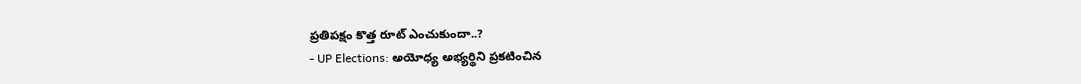ప్రతిపక్షం కొత్త రూట్ ఎంచుకుందా..?
- UP Elections: అయోధ్య అభ్యర్థిని ప్రకటించిన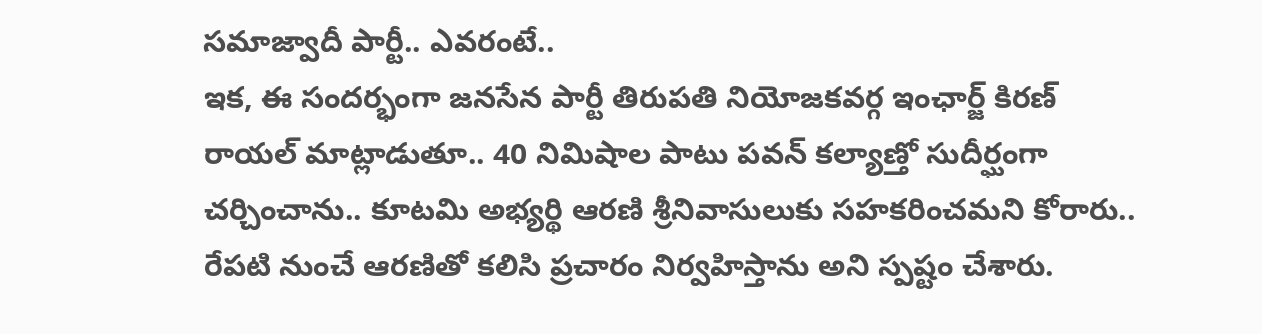సమాజ్వాదీ పార్టీ.. ఎవరంటే..
ఇక, ఈ సందర్భంగా జనసేన పార్టీ తిరుపతి నియోజకవర్గ ఇంఛార్జ్ కిరణ్ రాయల్ మాట్లాడుతూ.. 40 నిమిషాల పాటు పవన్ కల్యాణ్తో సుదీర్ఘంగా చర్చించాను.. కూటమి అభ్యర్థి ఆరణి శ్రీనివాసులుకు సహకరించమని కోరారు.. రేపటి నుంచే ఆరణితో కలిసి ప్రచారం నిర్వహిస్తాను అని స్పష్టం చేశారు.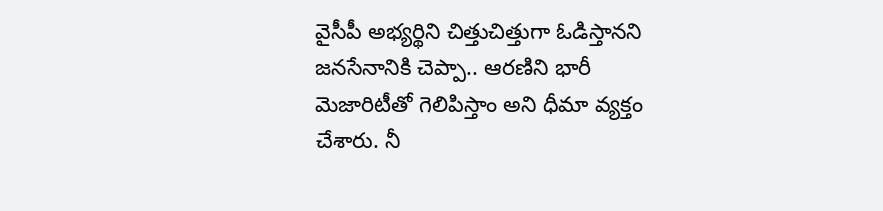వైసీపీ అభ్యర్థిని చిత్తుచిత్తుగా ఓడిస్తానని జనసేనానికి చెప్పా.. ఆరణిని భారీ మెజారిటీతో గెలిపిస్తాం అని ధీమా వ్యక్తం చేశారు. నీ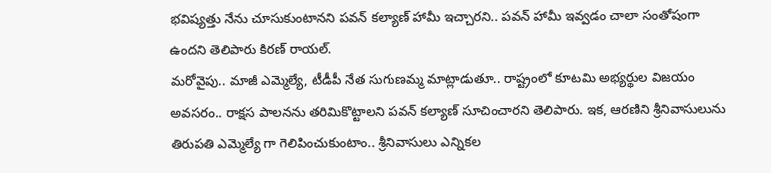భవిష్యత్తు నేను చూసుకుంటానని పవన్ కల్యాణ్ హామీ ఇచ్చారని.. పవన్ హామీ ఇవ్వడం చాలా సంతోషంగా ఉందని తెలిపారు కిరణ్ రాయల్.
మరోవైపు.. మాజీ ఎమ్మెల్యే, టీడీపీ నేత సుగుణమ్మ మాట్లాడుతూ.. రాష్ట్రంలో కూటమి అభ్యర్థుల విజయం అవసరం.. రాక్షస పాలనను తరిమికొట్టాలని పవన్ కల్యాణ్ సూచించారని తెలిపారు. ఇక, ఆరణిని శ్రీనివాసులును తిరుపతి ఎమ్మెల్యే గా గెలిపించుకుంటాం.. శ్రీనివాసులు ఎన్నికల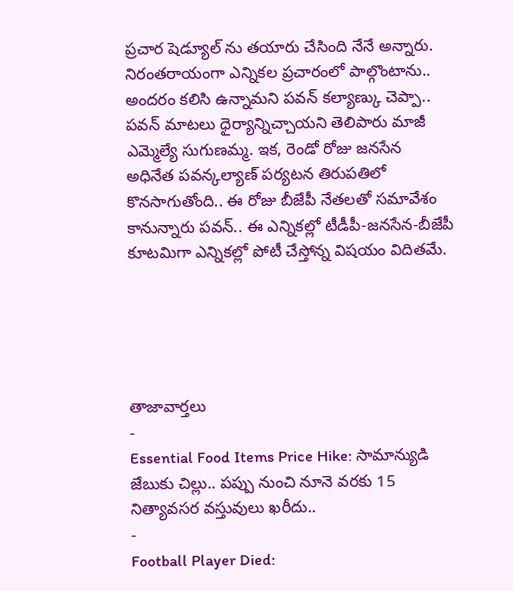ప్రచార షెడ్యూల్ ను తయారు చేసింది నేనే అన్నారు. నిరంతరాయంగా ఎన్నికల ప్రచారంలో పాల్గొంటాను.. అందరం కలిసి ఉన్నామని పవన్ కల్యాణ్కు చెప్పా.. పవన్ మాటలు ధైర్యాన్నిచ్చాయని తెలిపారు మాజీ ఎమ్మెల్యే సుగుణమ్మ. ఇక, రెండో రోజు జనసేన అధినేత పవన్కల్యాణ్ పర్యటన తిరుపతిలో కొనసాగుతోంది.. ఈ రోజు బీజేపీ నేతలతో సమావేశం కానున్నారు పవన్.. ఈ ఎన్నికల్లో టీడీపీ-జనసేన-బీజేపీ కూటమిగా ఎన్నికల్లో పోటీ చేస్తోన్న విషయం విదితమే.





తాజావార్తలు
-
Essential Food Items Price Hike: సామాన్యుడి జేబుకు చిల్లు.. పప్పు నుంచి నూనె వరకు 15 నిత్యావసర వస్తువులు ఖరీదు..
-
Football Player Died: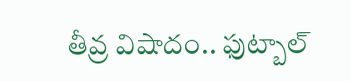తీవ్ర విషాదం.. ఫుట్బాల్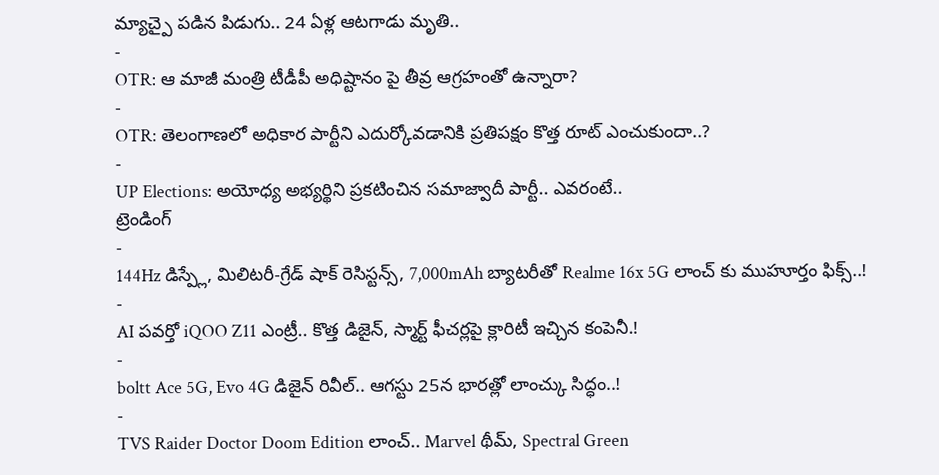మ్యాచ్పై పడిన పిడుగు.. 24 ఏళ్ల ఆటగాడు మృతి..
-
OTR: ఆ మాజీ మంత్రి టీడీపీ అధిష్టానం పై తీవ్ర ఆగ్రహంతో ఉన్నారా?
-
OTR: తెలంగాణలో అధికార పార్టీని ఎదుర్కోవడానికి ప్రతిపక్షం కొత్త రూట్ ఎంచుకుందా..?
-
UP Elections: అయోధ్య అభ్యర్థిని ప్రకటించిన సమాజ్వాదీ పార్టీ.. ఎవరంటే..
ట్రెండింగ్
-
144Hz డిస్ప్లే, మిలిటరీ-గ్రేడ్ షాక్ రెసిస్టన్స్, 7,000mAh బ్యాటరీతో Realme 16x 5G లాంచ్ కు ముహూర్తం ఫిక్స్..!
-
AI పవర్తో iQOO Z11 ఎంట్రీ.. కొత్త డిజైన్, స్మార్ట్ ఫీచర్లపై క్లారిటీ ఇచ్చిన కంపెనీ.!
-
boltt Ace 5G, Evo 4G డిజైన్ రివీల్.. ఆగస్టు 25న భారత్లో లాంచ్కు సిద్ధం..!
-
TVS Raider Doctor Doom Edition లాంచ్.. Marvel థీమ్, Spectral Green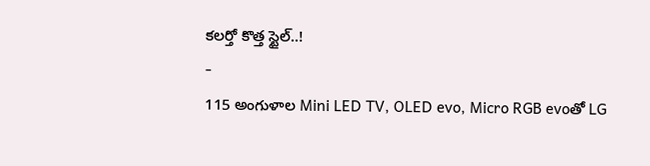కలర్తో కొత్త స్టైల్..!
-
115 అంగుళాల Mini LED TV, OLED evo, Micro RGB evoతో LG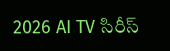2026 AI TV సిరీస్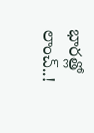భారత్లో లాంచ్..!